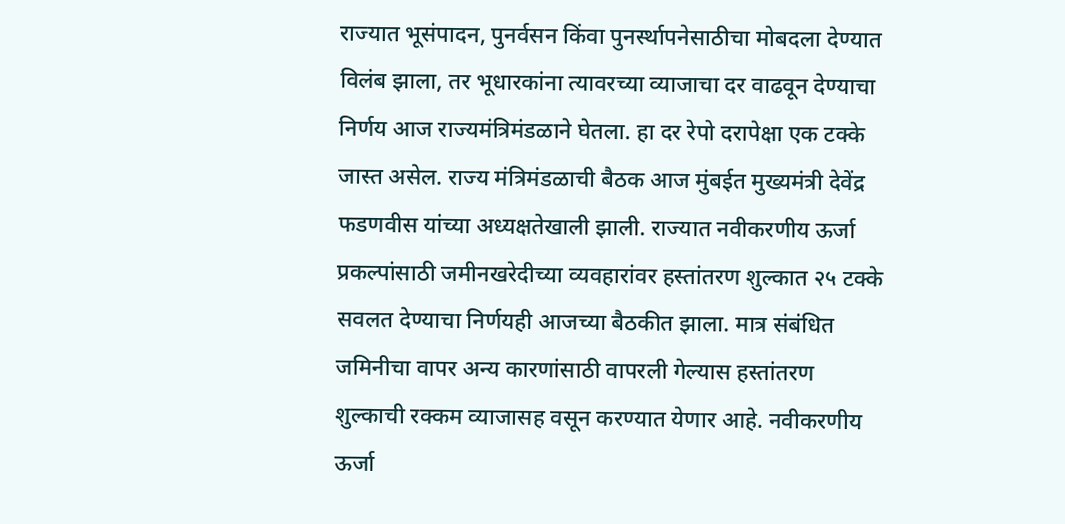राज्यात भूसंपादन, पुनर्वसन किंवा पुनर्स्थापनेसाठीचा मोबदला देण्यात विलंब झाला, तर भूधारकांना त्यावरच्या व्याजाचा दर वाढवून देण्याचा निर्णय आज राज्यमंत्रिमंडळाने घेतला. हा दर रेपो दरापेक्षा एक टक्के जास्त असेल. राज्य मंत्रिमंडळाची बैठक आज मुंबईत मुख्यमंत्री देवेंद्र फडणवीस यांच्या अध्यक्षतेखाली झाली. राज्यात नवीकरणीय ऊर्जा प्रकल्पांसाठी जमीनखरेदीच्या व्यवहारांवर हस्तांतरण शुल्कात २५ टक्के सवलत देण्याचा निर्णयही आजच्या बैठकीत झाला. मात्र संबंधित जमिनीचा वापर अन्य कारणांसाठी वापरली गेल्यास हस्तांतरण शुल्काची रक्कम व्याजासह वसून करण्यात येणार आहे. नवीकरणीय ऊर्जा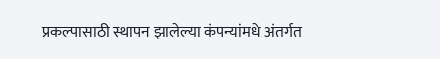प्रकल्पासाठी स्थापन झालेल्या कंपन्यांमधे अंतर्गत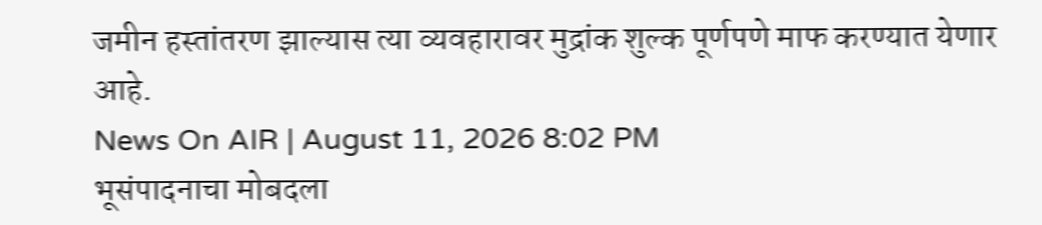जमीन हस्तांतरण झाल्यास त्या व्यवहारावर मुद्रांक शुल्क पूर्णपणे माफ करण्यात येणार आहे.
News On AIR | August 11, 2026 8:02 PM
भूसंपादनाचा मोबदला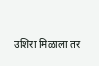उशिरा मिळाला तर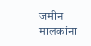जमीन मालकांना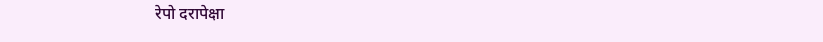रेपो दरापेक्षा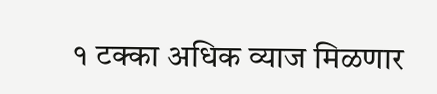१ टक्का अधिक व्याज मिळणार